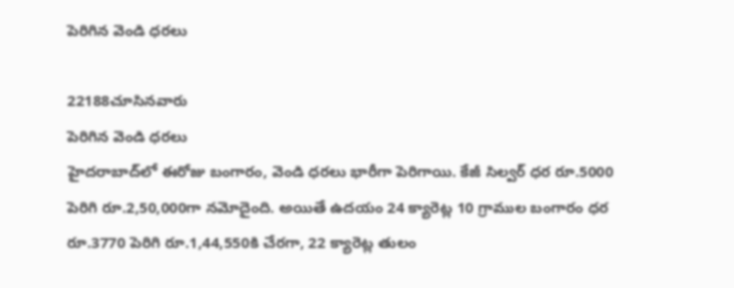పెరిగిన వెండి ధరలు

22188చూసినవారు
పెరిగిన వెండి ధరలు
హైదరాబాద్‌లో ఈరోజు బంగారం, వెండి ధరలు భారీగా పెరిగాయి. కేజీ సిల్వర్ ధర రూ.5000 పెరిగి రూ.2,50,000గా నమోదైంది. అయితే ఉదయం 24 క్యారెట్ల 10 గ్రాముల బంగారం ధర రూ.3770 పెరిగి రూ.1,44,550కి చేరగా, 22 క్యారెట్ల తులం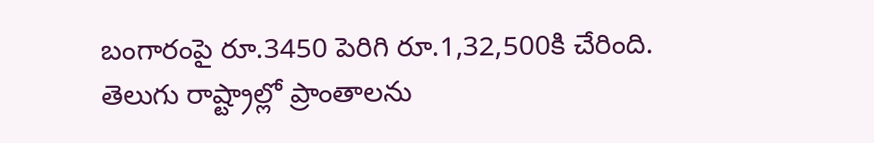బంగారంపై రూ.3450 పెరిగి రూ.1,32,500కి చేరింది. తెలుగు రాష్ట్రాల్లో ప్రాంతాలను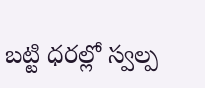బట్టి ధరల్లో స్వల్ప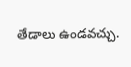తేడాలు ఉండవచ్చు.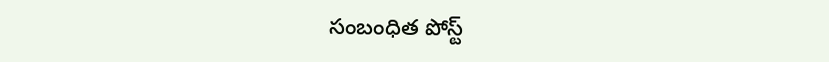సంబంధిత పోస్ట్